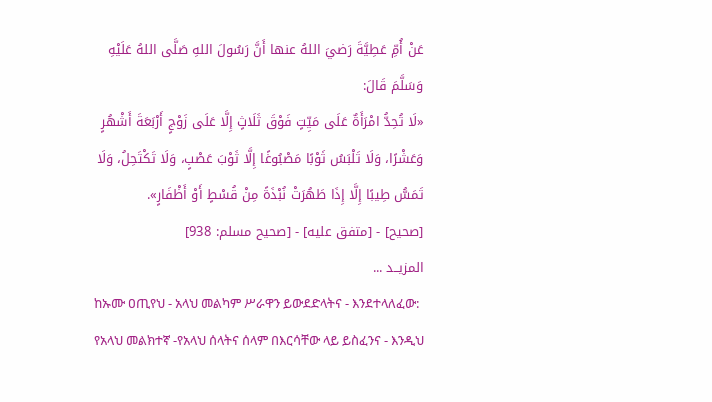عَنْ أُمِّ عَطِيَّةَ رَضيَ اللهُ عنها أَنَّ رَسُولَ اللهِ صَلَّى اللهُ عَلَيْهِ وَسَلَّمَ قَالَ:
«لَا تُحِدُّ امْرَأَةٌ عَلَى مَيِّتٍ فَوْقَ ثَلَاثٍ إِلَّا عَلَى زَوْجٍ أَرْبَعَةَ أَشْهُرٍ وَعَشْرًا، وَلَا تَلْبَسُ ثَوْبًا مَصْبُوغًا إِلَّا ثَوْبَ عَصْبٍ، وَلَا تَكْتَحِلُ، وَلَا تَمَسُّ طِيبًا إِلَّا إِذَا طَهُرَتْ نُبْذَةً مِنْ قُسْطٍ أَوْ أَظْفَارٍ».
[صحيح] - [متفق عليه] - [صحيح مسلم: 938]
المزيــد ...
ከኡሙ ዐጢየህ - አላህ መልካም ሥራዋን ይውደድላትና - እንደተላለፈው: የአላህ መልክተኛ -የአላህ ሰላትና ሰላም በእርሳቸው ላይ ይስፈንና - እንዲህ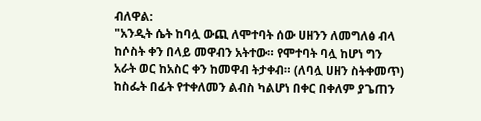ብለዋል:
"አንዲት ሴት ከባሏ ውጪ ለሞተባት ሰው ሀዘንን ለመግለፅ ብላ ከሶስት ቀን በላይ መዋብን አትተው። የሞተባት ባሏ ከሆነ ግን አራት ወር ከአስር ቀን ከመዋብ ትታቀብ። (ለባሏ ሀዘን ስትቀመጥ) ከስፌት በፊት የተቀለመን ልብስ ካልሆነ በቀር በቀለም ያጌጠን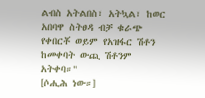ልብስ አትልበስ፣ አትኳል፣ ከወር አበባዋ ስትፀዳ ብቻ ቁራጭ የቀበርቾ ወይም የአዝፋር ሽቶን ከመቀባት ውጪ ሽቶንም አትቀባ።"
[ሶሒሕ ነው።]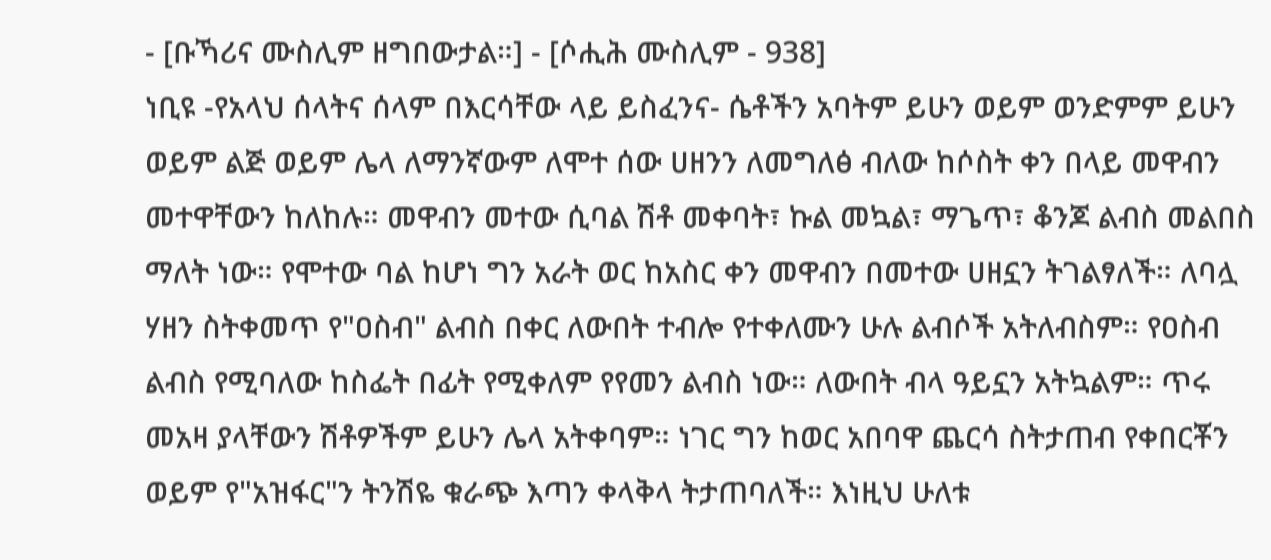- [ቡኻሪና ሙስሊም ዘግበውታል።] - [ሶሒሕ ሙስሊም - 938]
ነቢዩ -የአላህ ሰላትና ሰላም በእርሳቸው ላይ ይስፈንና- ሴቶችን አባትም ይሁን ወይም ወንድምም ይሁን ወይም ልጅ ወይም ሌላ ለማንኛውም ለሞተ ሰው ሀዘንን ለመግለፅ ብለው ከሶስት ቀን በላይ መዋብን መተዋቸውን ከለከሉ። መዋብን መተው ሲባል ሽቶ መቀባት፣ ኩል መኳል፣ ማጌጥ፣ ቆንጆ ልብስ መልበስ ማለት ነው። የሞተው ባል ከሆነ ግን አራት ወር ከአስር ቀን መዋብን በመተው ሀዘኗን ትገልፃለች። ለባሏ ሃዘን ስትቀመጥ የ"ዐስብ" ልብስ በቀር ለውበት ተብሎ የተቀለሙን ሁሉ ልብሶች አትለብስም። የዐስብ ልብስ የሚባለው ከስፌት በፊት የሚቀለም የየመን ልብስ ነው። ለውበት ብላ ዓይኗን አትኳልም። ጥሩ መአዛ ያላቸውን ሽቶዎችም ይሁን ሌላ አትቀባም። ነገር ግን ከወር አበባዋ ጨርሳ ስትታጠብ የቀበርቾን ወይም የ"አዝፋር"ን ትንሽዬ ቁራጭ እጣን ቀላቅላ ትታጠባለች። እነዚህ ሁለቱ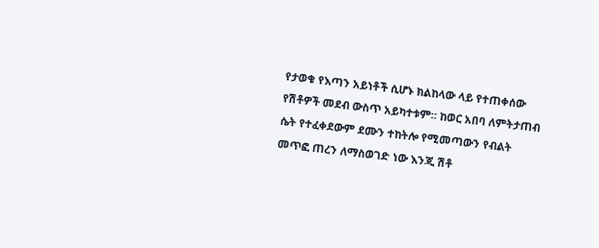የታወቁ የእጣን አይነቶች ሲሆኑ ክልከላው ላይ የተጠቀሰው የሽቶዎች መደብ ውስጥ አይካተቱም። ከወር አበባ ለምትታጠብ ሴት የተፈቀደውም ደሙን ተከትሎ የሚመጣውን የብልት መጥፎ ጠረን ለማስወገድ ነው እንጂ ሽቶ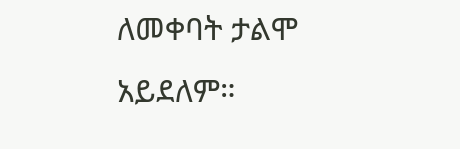ለመቀባት ታልሞ አይደለም።